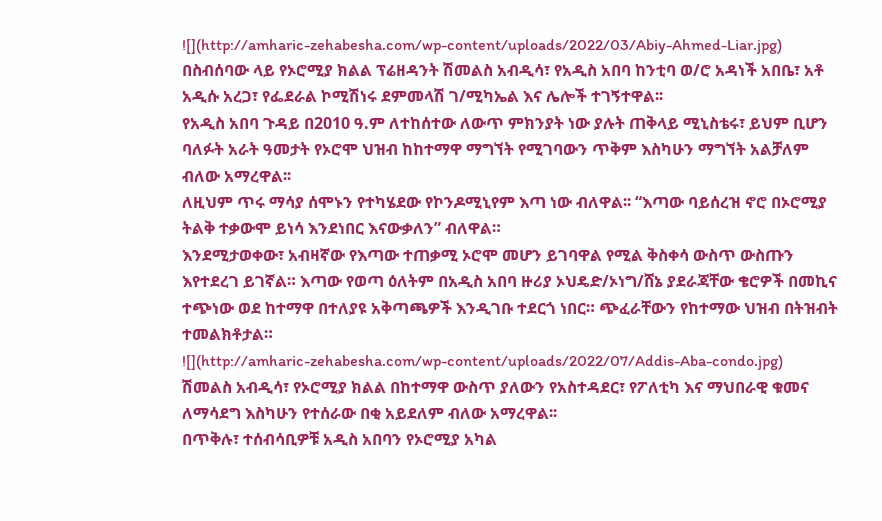![](http://amharic-zehabesha.com/wp-content/uploads/2022/03/Abiy-Ahmed-Liar.jpg)
በስብሰባው ላይ የኦሮሚያ ክልል ፕሬዘዳንት ሽመልስ አብዲሳ፣ የአዲስ አበባ ከንቲባ ወ/ሮ አዳነች አበቤ፣ አቶ አዲሱ አረጋ፣ የፌደራል ኮሚሽነሩ ደምመላሽ ገ/ሚካኤል እና ሌሎች ተገኝተዋል፡፡
የአዲስ አበባ ጉዳይ በ2010 ዓ.ም ለተከሰተው ለውጥ ምክንያት ነው ያሉት ጠቅላይ ሚኒስቴሩ፣ ይህም ቢሆን ባለፉት አራት ዓመታት የኦሮሞ ህዝብ ከከተማዋ ማግኘት የሚገባውን ጥቅም እስካሁን ማግኘት አልቻለም ብለው አማረዋል፡፡
ለዚህም ጥሩ ማሳያ ሰሞኑን የተካሄደው የኮንዶሚኒየም እጣ ነው ብለዋል፡፡ “እጣው ባይሰረዝ ኖሮ በኦሮሚያ ትልቅ ተቃውሞ ይነሳ እንደነበር እናውቃለን” ብለዋል።
እንደሚታወቀው፣ አብዛኛው የእጣው ተጠቃሚ ኦሮሞ መሆን ይገባዋል የሚል ቅስቀሳ ውስጥ ውስጡን እየተደረገ ይገኛል። እጣው የወጣ ዕለትም በአዲስ አበባ ዙሪያ ኦህዴድ/ኦነግ/ሸኔ ያደራጃቸው ቄሮዎች በመኪና ተጭነው ወደ ከተማዋ በተለያዩ አቅጣጫዎች እንዲገቡ ተደርጎ ነበር። ጭፈራቸውን የከተማው ህዝብ በትዝብት ተመልክቶታል።
![](http://amharic-zehabesha.com/wp-content/uploads/2022/07/Addis-Aba-condo.jpg)
ሽመልስ አብዲሳ፣ የኦሮሚያ ክልል በከተማዋ ውስጥ ያለውን የአስተዳደር፣ የፖለቲካ እና ማህበራዊ ቁመና ለማሳደግ እስካሁን የተሰራው በቂ አይደለም ብለው አማረዋል፡፡
በጥቅሉ፣ ተሰብሳቢዎቹ አዲስ አበባን የኦሮሚያ አካል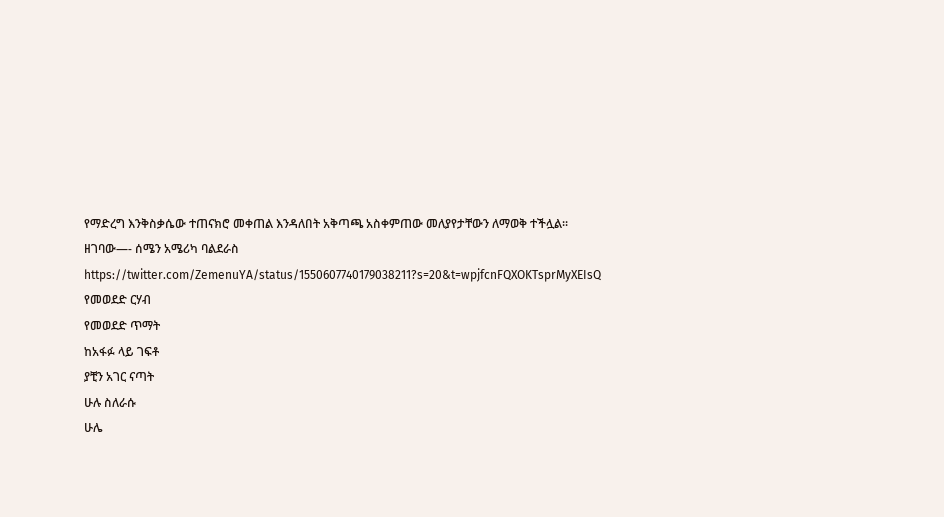የማድረግ እንቅስቃሴው ተጠናክሮ መቀጠል እንዳለበት አቅጣጫ አስቀምጠው መለያየታቸውን ለማወቅ ተችሏል፡፡
ዘገባው—- ሰሜን አሜሪካ ባልደራስ
https://twitter.com/ZemenuYA/status/1550607740179038211?s=20&t=wpjfcnFQXOKTsprMyXEIsQ
የመወደድ ርሃብ
የመወደድ ጥማት
ከአፋፉ ላይ ገፍቶ
ያቺን አገር ናጣት
ሁሉ ስለራሱ
ሁሌ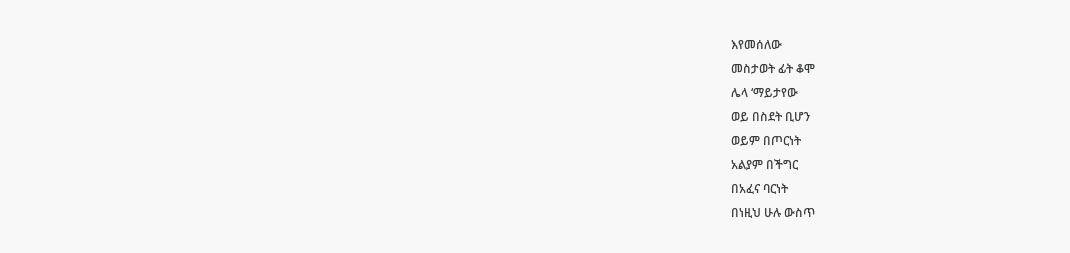እየመሰለው
መስታወት ፊት ቆሞ
ሌላ ‘ማይታየው
ወይ በስደት ቢሆን
ወይም በጦርነት
አልያም በችግር
በአፈና ባርነት
በነዚህ ሁሉ ውስጥ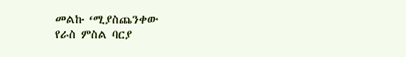መልኩ ‘ሚያስጨንቀው
የራስ ምስል ባርያ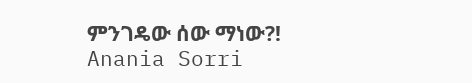ምንገዴው ሰው ማነው?!
Anania Sorri